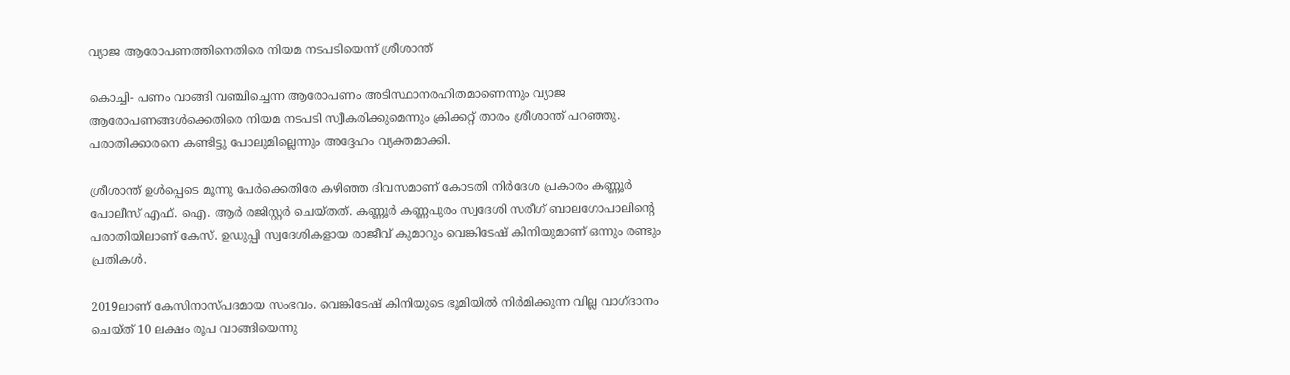വ്യാജ ആരോപണത്തിനെതിരെ നിയമ നടപടിയെന്ന് ശ്രീശാന്ത്

കൊച്ചി- പണം വാങ്ങി വഞ്ചിച്ചെന്ന ആരോപണം അടിസ്ഥാനരഹിതമാണെന്നും വ്യാജ ആരോപണങ്ങള്‍ക്കെതിരെ നിയമ നടപടി സ്വീകരിക്കുമെന്നും ക്രിക്കറ്റ് താരം ശ്രീശാന്ത് പറഞ്ഞു. പരാതിക്കാരനെ കണ്ടിട്ടു പോലുമില്ലെന്നും അദ്ദേഹം വ്യക്തമാക്കി.

ശ്രീശാന്ത് ഉള്‍പ്പെടെ മൂന്നു പേര്‍ക്കെതിരേ കഴിഞ്ഞ ദിവസമാണ് കോടതി നിര്‍ദേശ പ്രകാരം കണ്ണൂര്‍ പോലീസ് എഫ്. ഐ. ആര്‍ രജിസ്റ്റര്‍ ചെയ്തത്. കണ്ണൂര്‍ കണ്ണപുരം സ്വദേശി സരീഗ് ബാലഗോപാലിന്റെ പരാതിയിലാണ് കേസ്. ഉഡുപ്പി സ്വദേശികളായ രാജീവ് കുമാറും വെങ്കിടേഷ് കിനിയുമാണ് ഒന്നും രണ്ടും പ്രതികള്‍.

2019ലാണ് കേസിനാസ്പദമായ സംഭവം. വെങ്കിടേഷ് കിനിയുടെ ഭൂമിയില്‍ നിര്‍മിക്കുന്ന വില്ല വാഗ്ദാനം ചെയ്ത് 10 ലക്ഷം രൂപ വാങ്ങിയെന്നു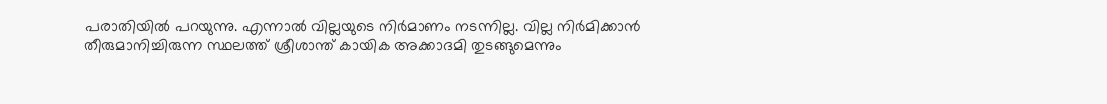പരാതിയില്‍ പറയുന്നു. എന്നാല്‍ വില്ലയുടെ നിര്‍മാണം നടന്നില്ല. വില്ല നിര്‍മിക്കാന്‍ തീരുമാനിച്ചിരുന്ന സ്ഥലത്ത് ശ്രീശാന്ത് കായിക അക്കാദമി തുടങ്ങുമെന്നും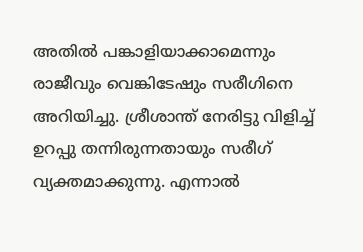അതില്‍ പങ്കാളിയാക്കാമെന്നും രാജീവും വെങ്കിടേഷും സരീഗിനെ അറിയിച്ചു. ശ്രീശാന്ത് നേരിട്ടു വിളിച്ച് ഉറപ്പു തന്നിരുന്നതായും സരീഗ് വ്യക്തമാക്കുന്നു. എന്നാല്‍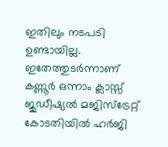ഇതിലും നടപടി ഉണ്ടായില്ല. ഇതേത്തുടര്‍ന്നാണ് കണ്ണൂര്‍ ഒന്നാം ക്ലാസ്സ് ജുഡീഷ്യല്‍ മജിസ്‌ട്രേറ്റ് കോടതിയില്‍ ഹര്‍ജി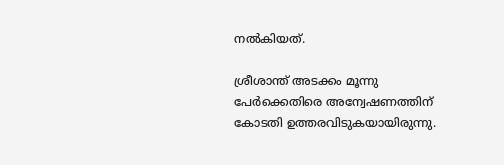നല്‍കിയത്.

ശ്രീശാന്ത് അടക്കം മൂന്നു പേര്‍ക്കെതിരെ അന്വേഷണത്തിന് കോടതി ഉത്തരവിടുകയായിരുന്നു.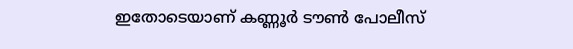ഇതോടെയാണ് കണ്ണൂര്‍ ടൗണ്‍ പോലീസ്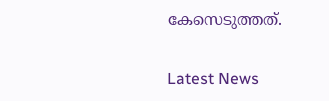കേസെടുത്തത്.

Latest News